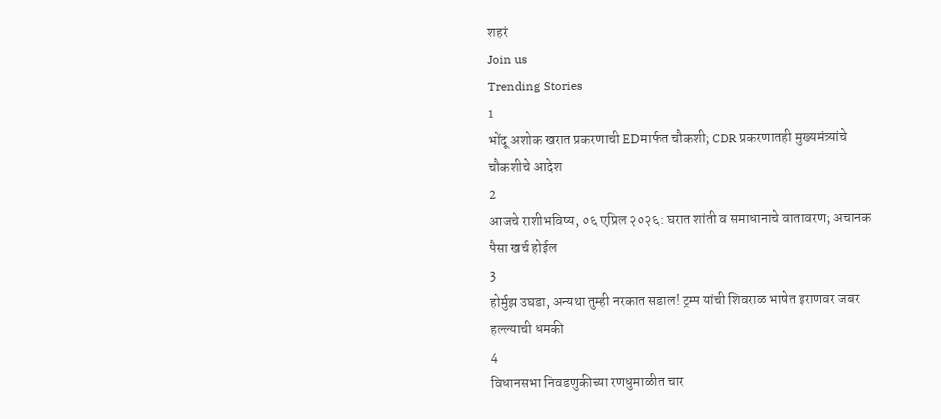शहरं
Join us
Trending Stories
1
भोंदू अशोक खरात प्रकरणाची EDमार्फत चौकशी; CDR प्रकरणातही मुख्यमंत्र्यांचे चौकशीचे आदेश
2
आजचे राशीभविष्य, ०६ एप्रिल २०२६: घरात शांती व समाधानाचे वातावरण; अचानक पैसा खर्च होईल
3
होर्मुझ उघडा, अन्यथा तुम्ही नरकात सडाल! ट्रम्प यांची शिवराळ भाषेत इराणवर जबर हल्ल्याची धमकी
4
विधानसभा निवडणुकीच्या रणधुमाळीत चार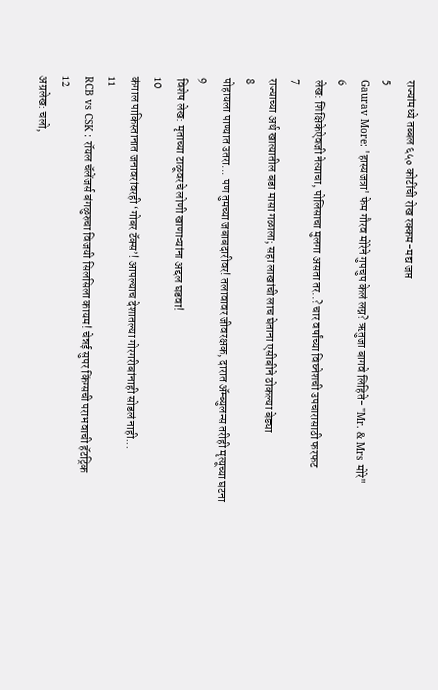राज्यांमध्ये तब्बल ६५० कोटींची रोख रक्कम-मद्य जप्त
5
Gaurav More: 'हास्यजत्रा' फेम गौरव मोरेने गुपचुप केलं लग्न? ऋतुजा बागवे लिहिते- "Mr. & Mrs मोरे"
6
लेख: शिक्षिकेऐवजी नेत्याचा, पोलिसाचा मुलगा असता तर..? चार वर्षांच्या विघ्नेशची उपचारासाठी फरफट
7
राज्याच्या अर्थ खात्यातील बडा मासा गळाला; सहा लाखांची लाच घेताना एसीबीने ठोकल्या बेड्या
8
पोहायला पाण्यात उतरा... पण तुमच्या जबाबदारीवर! तलावावर जीवरक्षक, दारात ॲम्ब्युलन्स तरीही मृत्यूच्या घटना
9
विशेष लेख: मृताच्या टाळूवरचे लोणी खाणाऱ्यांना अद्दल घडवा!
10
कंगाल पाकिस्तानात जनावरांवरही ‘गोबर टॅक्स’! आपल्याच देशातल्या गोरगरीबांनाही सोडलं नाही...
11
RCB vs CSK : रॉयल चॅलेंजर्स बंगळुरुचा विजयी सिलसिला कायम! चेन्नई सुपर किंग्सची पराभवाची हॅटट्रिक
12
अग्रलेख: चलो,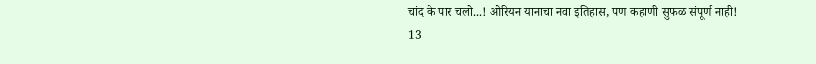चांद के पार चलो...! ओरियन यानाचा नवा इतिहास, पण कहाणी सुफळ संपूर्ण नाही!
13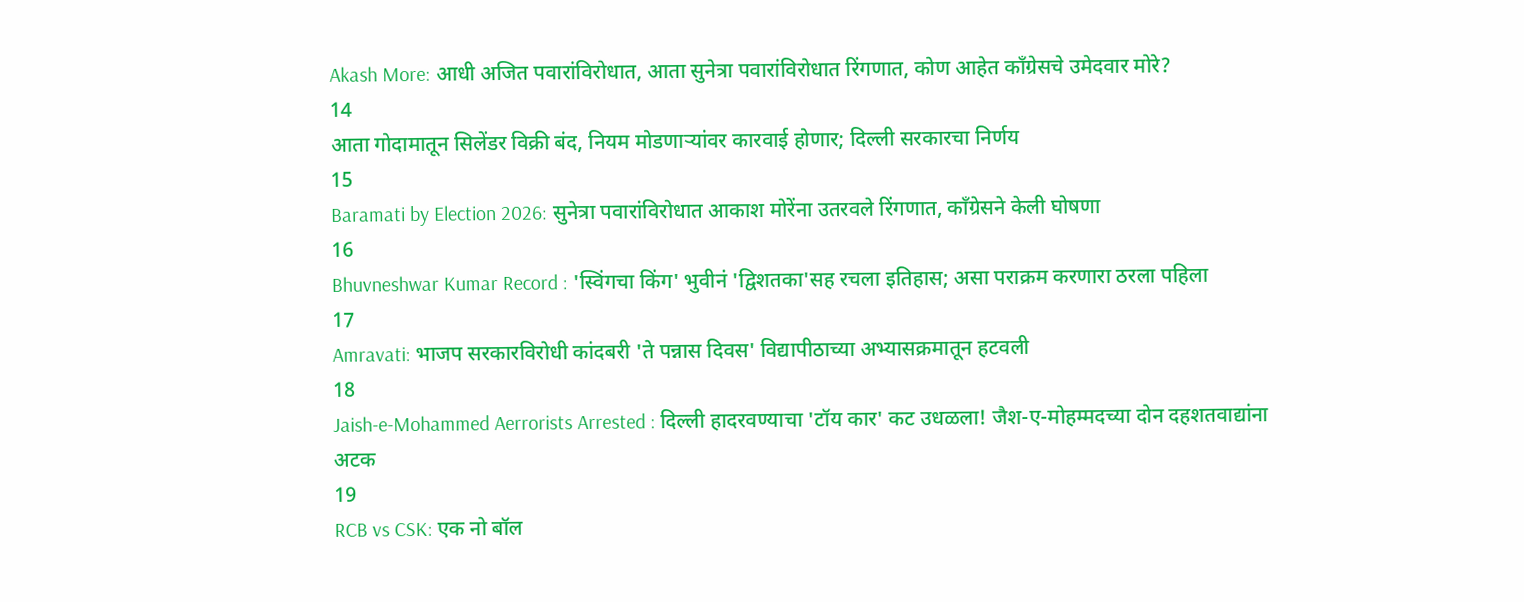Akash More: आधी अजित पवारांविरोधात, आता सुनेत्रा पवारांविरोधात रिंगणात, कोण आहेत काँग्रेसचे उमेदवार मोरे?
14
आता गोदामातून सिलेंडर विक्री बंद, नियम मोडणाऱ्यांवर कारवाई होणार; दिल्ली सरकारचा निर्णय
15
Baramati by Election 2026: सुनेत्रा पवारांविरोधात आकाश मोरेंना उतरवले रिंगणात, काँग्रेसने केली घोषणा
16
Bhuvneshwar Kumar Record : 'स्विंगचा किंग' भुवीनं 'द्विशतका'सह रचला इतिहास; असा पराक्रम करणारा ठरला पहिला
17
Amravati: भाजप सरकारविरोधी कांदबरी 'ते पन्नास दिवस' विद्यापीठाच्या अभ्यासक्रमातून हटवली
18
Jaish-e-Mohammed Aerrorists Arrested : दिल्ली हादरवण्याचा 'टॉय कार' कट उधळला! जैश-ए-मोहम्मदच्या दोन दहशतवाद्यांना अटक
19
RCB vs CSK: एक नो बॉल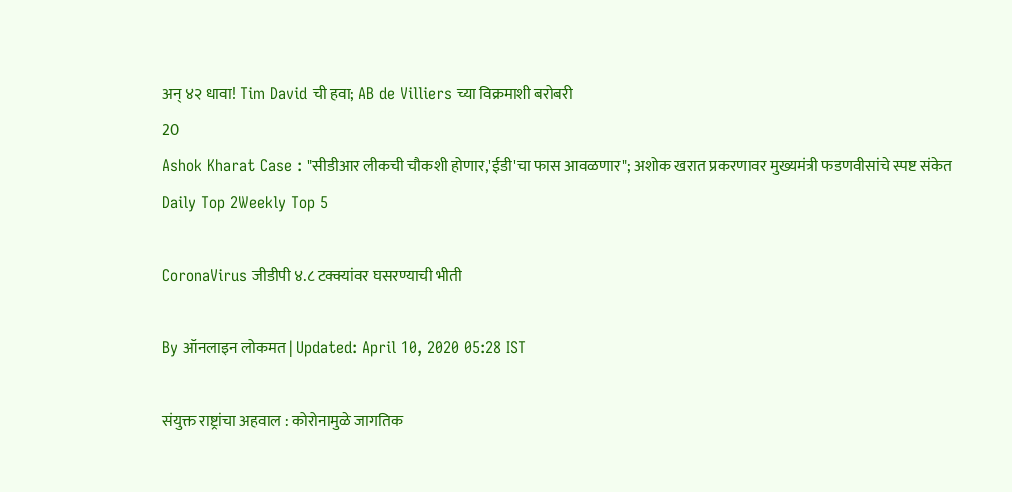अन् ४२ धावा! Tim David ची हवा; AB de Villiers च्या विक्रमाशी बरोबरी
20
Ashok Kharat Case : "सीडीआर लीकची चौकशी होणार,'ईडी'चा फास आवळणार"; अशोक खरात प्रकरणावर मुख्यमंत्री फडणवीसांचे स्पष्ट संकेत
Daily Top 2Weekly Top 5

CoronaVirus जीडीपी ४.८ टक्क्यांवर घसरण्याची भीती

By ऑनलाइन लोकमत | Updated: April 10, 2020 05:28 IST

संयुक्त राष्ट्रांचा अहवाल : कोरोनामुळे जागतिक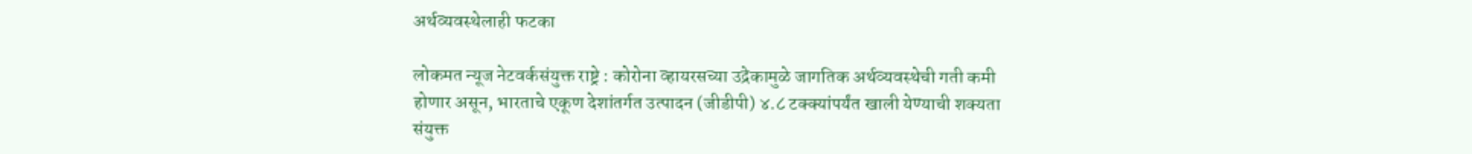अर्थव्यवस्थेलाही फटका

लोकमत न्यूज नेटवर्कसंयुक्त राष्ट्रे : कोरोना व्हायरसच्या उद्रेकामुळे जागतिक अर्थव्यवस्थेची गती कमी होणार असून, भारताचे एकूण देशांतर्गत उत्पादन (जीडीपी) ४.८ टक्क्यांपर्यंत खाली येण्याची शक्यता संयुक्त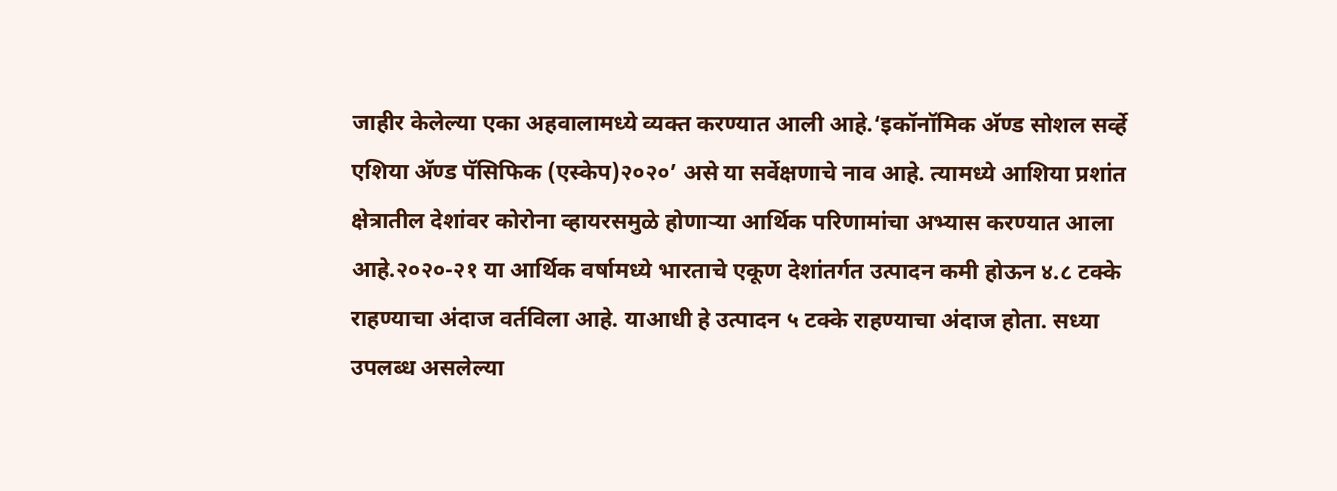जाहीर केलेल्या एका अहवालामध्ये व्यक्त करण्यात आली आहे.‘इकॉनॉमिक अ‍ॅण्ड सोशल सर्व्हे एशिया अ‍ॅण्ड पॅसिफिक (एस्केप)२०२०’ असे या सर्वेक्षणाचे नाव आहे. त्यामध्ये आशिया प्रशांत क्षेत्रातील देशांवर कोरोना व्हायरसमुळे होणाऱ्या आर्थिक परिणामांचा अभ्यास करण्यात आला आहे.२०२०-२१ या आर्थिक वर्षामध्ये भारताचे एकूण देशांतर्गत उत्पादन कमी होऊन ४.८ टक्के राहण्याचा अंदाज वर्तविला आहे. याआधी हे उत्पादन ५ टक्के राहण्याचा अंदाज होता. सध्या उपलब्ध असलेल्या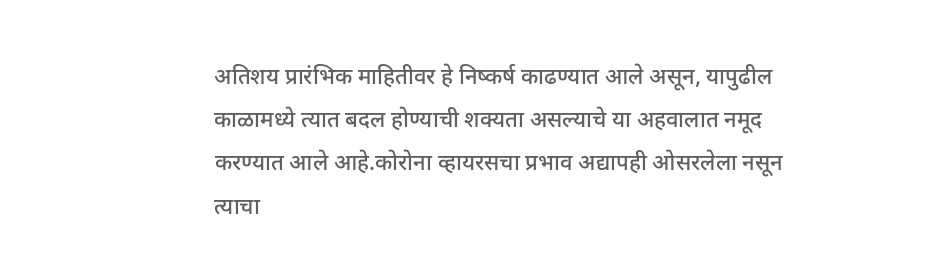अतिशय प्रारंभिक माहितीवर हे निष्कर्ष काढण्यात आले असून, यापुढील काळामध्ये त्यात बदल होण्याची शक्यता असल्याचे या अहवालात नमूद करण्यात आले आहे.कोरोना व्हायरसचा प्रभाव अद्यापही ओसरलेला नसून त्याचा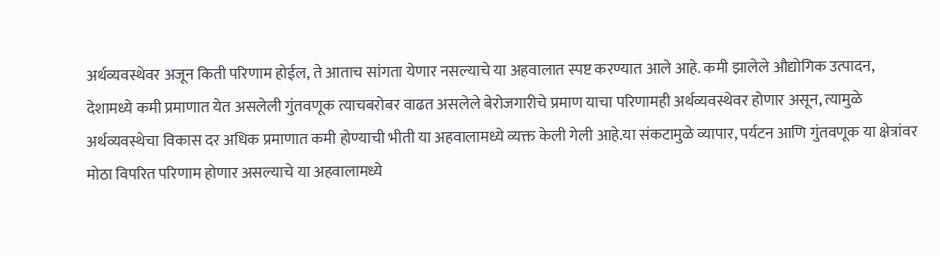अर्थव्यवस्थेवर अजून किती परिणाम होईल, ते आताच सांगता येणार नसल्याचे या अहवालात स्पष्ट करण्यात आले आहे. कमी झालेले औद्योगिक उत्पादन, देशामध्ये कमी प्रमाणात येत असलेली गुंतवणूक त्याचबरोबर वाढत असलेले बेरोजगारीचे प्रमाण याचा परिणामही अर्थव्यवस्थेवर होणार असून, त्यामुळे अर्थव्यवस्थेचा विकास दर अधिक प्रमाणात कमी होण्याची भीती या अहवालामध्ये व्यक्त केली गेली आहे.या संकटामुळे व्यापार, पर्यटन आणि गुंतवणूक या क्षेत्रांवर मोठा विपरित परिणाम होणार असल्याचे या अहवालामध्ये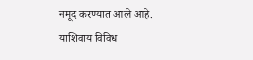नमूद करण्यात आले आहे. याशिवाय विविध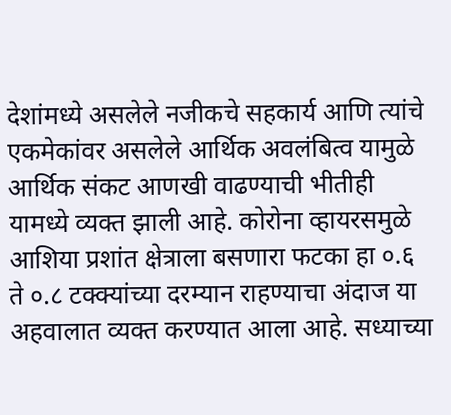देशांमध्ये असलेले नजीकचे सहकार्य आणि त्यांचे एकमेकांवर असलेले आर्थिक अवलंबित्व यामुळे आर्थिक संकट आणखी वाढण्याची भीतीही यामध्ये व्यक्त झाली आहे. कोरोना व्हायरसमुळे आशिया प्रशांत क्षेत्राला बसणारा फटका हा ०.६ ते ०.८ टक्क्यांच्या दरम्यान राहण्याचा अंदाज या अहवालात व्यक्त करण्यात आला आहे. सध्याच्या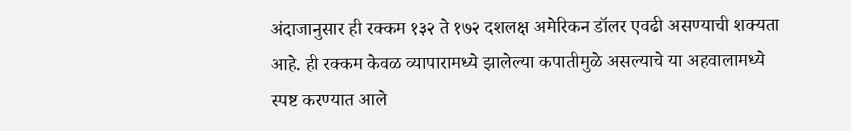अंदाजानुसार ही रक्कम १३२ ते १७२ दशलक्ष अमेरिकन डॉलर एवढी असण्याची शक्यता आहे. ही रक्कम केवळ व्यापारामध्ये झालेल्या कपातीमुळे असल्याचे या अहवालामध्ये स्पष्ट करण्यात आले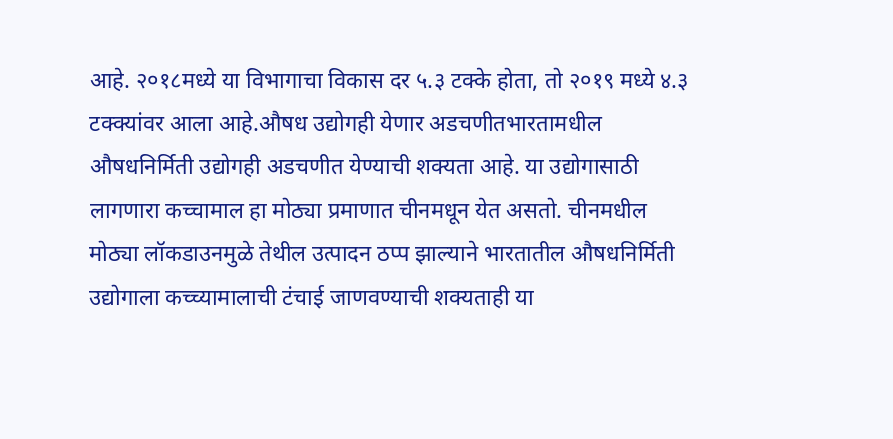आहे. २०१८मध्ये या विभागाचा विकास दर ५.३ टक्के होता, तो २०१९ मध्ये ४.३ टक्क्यांवर आला आहे.औषध उद्योगही येणार अडचणीतभारतामधील औषधनिर्मिती उद्योगही अडचणीत येण्याची शक्यता आहे. या उद्योगासाठी लागणारा कच्चामाल हा मोठ्या प्रमाणात चीनमधून येत असतो. चीनमधील मोठ्या लॉकडाउनमुळे तेथील उत्पादन ठप्प झाल्याने भारतातील औषधनिर्मिती उद्योगाला कच्च्यामालाची टंचाई जाणवण्याची शक्यताही या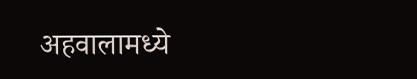अहवालामध्ये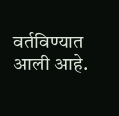वर्तविण्यात आली आहे.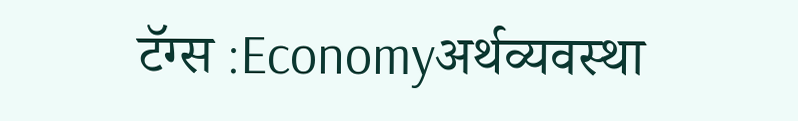टॅग्स :Economyअर्थव्यवस्था